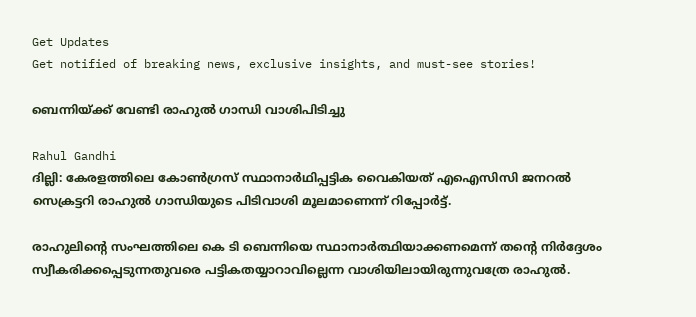Get Updates
Get notified of breaking news, exclusive insights, and must-see stories!

ബെന്നിയ്ക്ക് വേണ്ടി രാഹുല്‍ ഗാന്ധി വാശിപിടിച്ചു

Rahul Gandhi
ദില്ലി: കേരളത്തിലെ കോണ്‍ഗ്രസ് സ്ഥാനാര്‍ഥിപ്പട്ടിക വൈകിയത് എഐസിസി ജനറല്‍ സെക്രട്ടറി രാഹുല്‍ ഗാന്ധിയുടെ പിടിവാശി മൂലമാണെന്ന് റിപ്പോര്‍ട്ട്.

രാഹുലിന്റെ സംഘത്തിലെ കെ ടി ബെന്നിയെ സ്ഥാനാര്‍ത്ഥിയാക്കണമെന്ന് തന്റെ നിര്‍ദ്ദേശം സ്വീകരിക്കപ്പെടുന്നതുവരെ പട്ടികതയ്യാറാവില്ലെന്ന വാശിയിലായിരുന്നുവത്രേ രാഹുല്‍.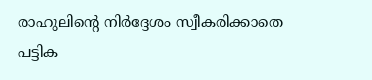രാഹുലിന്റെ നിര്‍ദ്ദേശം സ്വീകരിക്കാതെ പട്ടിക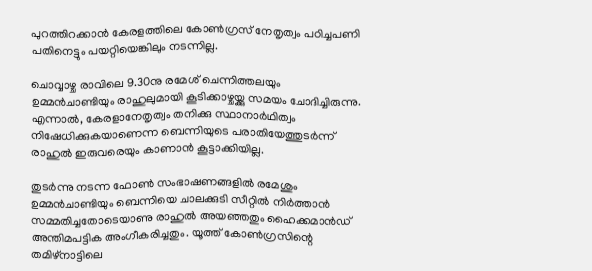പുറത്തിറക്കാന്‍ കേരളത്തിലെ കോണ്‍ഗ്രസ് നേതൃത്വം പഠിച്ചപണി പതിനെട്ടും പയറ്റിയെങ്കിലും നടന്നില്ല.

ചൊവ്വാഴ്ച രാവിലെ 9.30നു രമേശ് ചെന്നിത്തലയും ഉമ്മന്‍ചാണ്ടിയും രാഹുലുമായി കൂടിക്കാഴ്ചയ്ക്കു സമയം ചോദിച്ചിരുന്നു. എന്നാല്‍, കേരളാനേതൃത്വം തനിക്കു സ്ഥാനാര്‍ഥിത്വം നിഷേധിക്കുകയാണെന്ന ബെന്നിയുടെ പരാതിയേത്തുടര്‍ന്ന് രാഹുല്‍ ഇരുവരെയും കാണാന്‍ കൂട്ടാക്കിയില്ല.

തുടര്‍ന്നു നടന്ന ഫോണ്‍ സംഭാഷണങ്ങളില്‍ രമേശും ഉമ്മന്‍ചാണ്ടിയും ബെന്നിയെ ചാലക്കുടി സീറ്റില്‍ നിര്‍ത്താന്‍ സമ്മതിച്ചതോടെയാണു രാഹുല്‍ അയഞ്ഞതും ഹൈക്കമാന്‍ഡ് അന്തിമപട്ടിക അംഗീകരിച്ചതും. യൂത്ത് കോണ്‍ഗ്രസിന്റെ തമിഴ്‌നാട്ടിലെ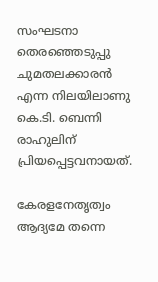സംഘടനാ തെരഞ്ഞെടുപ്പു ചുമതലക്കാരന്‍ എന്ന നിലയിലാണു കെ.ടി. ബെന്നി രാഹുലിന് പ്രിയപ്പെട്ടവനായത്.

കേരളനേതൃത്വം ആദ്യമേ തന്നെ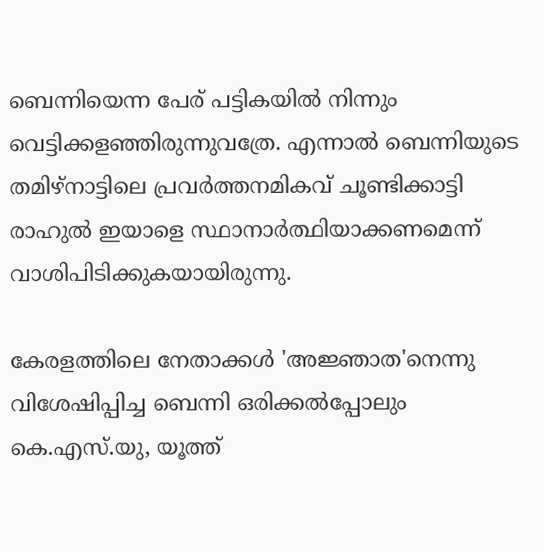ബെന്നിയെന്ന പേര് പട്ടികയില്‍ നിന്നും വെട്ടിക്കളഞ്ഞിരുന്നുവത്രേ. എന്നാല്‍ ബെന്നിയുടെ തമിഴ്‌നാട്ടിലെ പ്രവര്‍ത്തനമികവ് ചൂണ്ടിക്കാട്ടി രാഹുല്‍ ഇയാളെ സ്ഥാനാര്‍ത്ഥിയാക്കണമെന്ന് വാശിപിടിക്കുകയായിരുന്നു.

കേരളത്തിലെ നേതാക്കള്‍ 'അജ്ഞാത'നെന്നു വിശേഷിപ്പിച്ച ബെന്നി ഒരിക്കല്‍പ്പോലും കെ.എസ്.യു, യൂത്ത്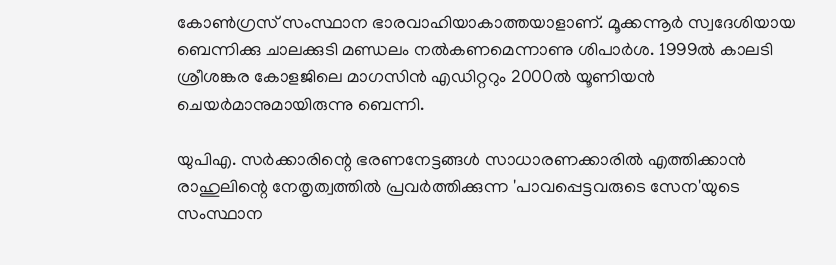കോണ്‍ഗ്രസ് സംസ്ഥാന ഭാരവാഹിയാകാത്തയാളാണ്. മൂക്കന്നൂര്‍ സ്വദേശിയായ ബെന്നിക്കു ചാലക്കുടി മണ്ഡലം നല്‍കണമെന്നാണു ശിപാര്‍ശ. 1999ല്‍ കാലടി ശ്രീശങ്കര കോളജിലെ മാഗസിന്‍ എഡിറ്ററും 2000ല്‍ യൂണിയന്‍ ചെയര്‍മാനുമായിരുന്നു ബെന്നി.

യുപിഎ. സര്‍ക്കാരിന്റെ ഭരണനേട്ടങ്ങള്‍ സാധാരണക്കാരില്‍ എത്തിക്കാന്‍ രാഹുലിന്റെ നേതൃത്വത്തില്‍ പ്രവര്‍ത്തിക്കുന്ന 'പാവപ്പെട്ടവരുടെ സേന'യുടെ സംസ്ഥാന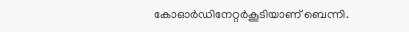കോഓര്‍ഡിനേറ്റര്‍കൂടിയാണ് ബെന്നി.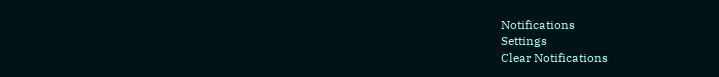Notifications
Settings
Clear Notifications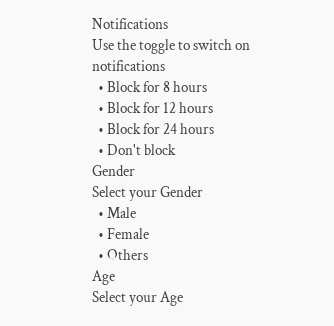Notifications
Use the toggle to switch on notifications
  • Block for 8 hours
  • Block for 12 hours
  • Block for 24 hours
  • Don't block
Gender
Select your Gender
  • Male
  • Female
  • Others
Age
Select your Age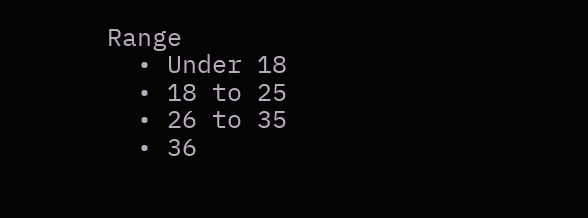Range
  • Under 18
  • 18 to 25
  • 26 to 35
  • 36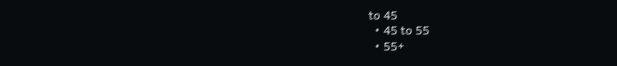to 45
  • 45 to 55
  • 55+